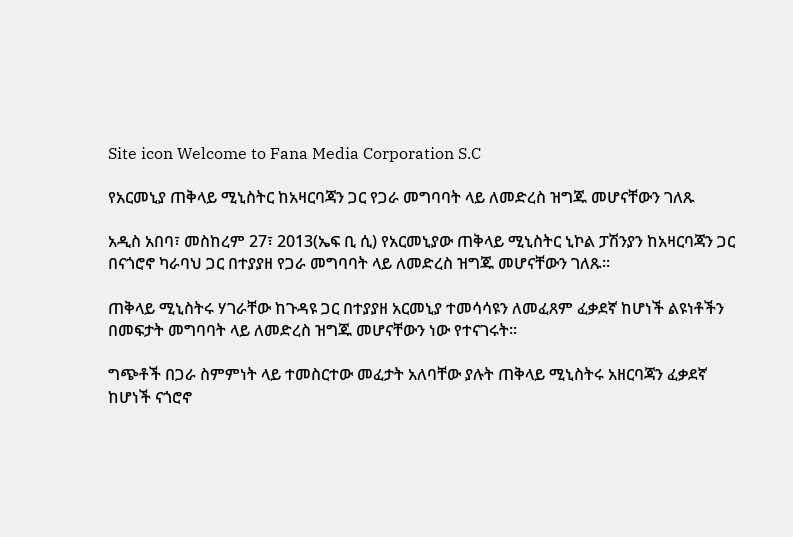Site icon Welcome to Fana Media Corporation S.C

የአርመኒያ ጠቅላይ ሚኒስትር ከአዛርባጃን ጋር የጋራ መግባባት ላይ ለመድረስ ዝግጁ መሆናቸውን ገለጹ

አዲስ አበባ፣ መስከረም 27፣ 2013(ኤፍ ቢ ሲ) የአርመኒያው ጠቅላይ ሚኒስትር ኒኮል ፓሽንያን ከአዛርባጃን ጋር በናጎሮኖ ካራባህ ጋር በተያያዘ የጋራ መግባባት ላይ ለመድረስ ዝግጁ መሆናቸውን ገለጹ፡፡

ጠቅላይ ሚኒስትሩ ሃገራቸው ከጉዳዩ ጋር በተያያዘ አርመኒያ ተመሳሳዩን ለመፈጸም ፈቃደኛ ከሆነች ልዩነቶችን በመፍታት መግባባት ላይ ለመድረስ ዝግጁ መሆናቸውን ነው የተናገሩት፡፡

ግጭቶች በጋራ ስምምነት ላይ ተመስርተው መፈታት አለባቸው ያሉት ጠቅላይ ሚኒስትሩ አዘርባጃን ፈቃደኛ ከሆነች ናጎሮኖ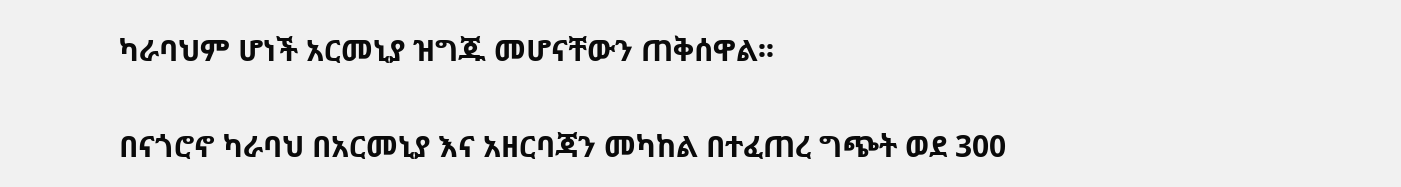ካራባህም ሆነች አርመኒያ ዝግጁ መሆናቸውን ጠቅሰዋል፡፡

በናጎሮኖ ካራባህ በአርመኒያ እና አዘርባጃን መካከል በተፈጠረ ግጭት ወደ 300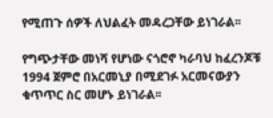የሚጠጉ ሰዎች ለህልፈት መዳረጋቸው ይነገራል፡፡

የግጭታቸው መነሻ የሆነው ናጎሮኖ ካራባህ ከፈረንጆቹ 1994 ጀምሮ በአርመኒያ በሚደገፉ አርመናውያን ቁጥጥር ስር መሆኑ ይነገራል፡፡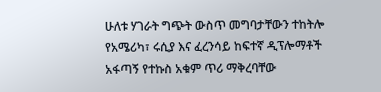ሁለቱ ሃገራት ግጭት ውስጥ መግባታቸውን ተከትሎ የአሜሪካ፣ ሩሲያ እና ፈረንሳይ ከፍተኛ ዲፕሎማቶች አፋጣኝ የተኩስ አቁም ጥሪ ማቅረባቸው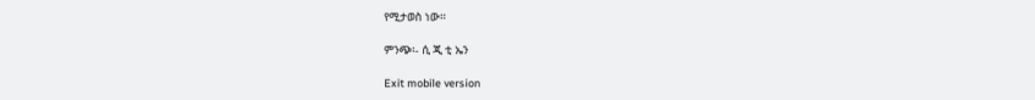የሚታወስ ነው፡፡

ምንጭ፡- ሲ ጂ ቲ ኤን

Exit mobile version